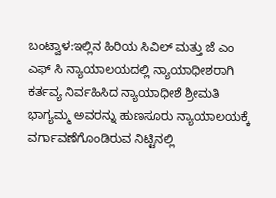ಬಂಟ್ವಾಳ:ಇಲ್ಲಿನ ಹಿರಿಯ ಸಿವಿಲ್ ಮತ್ತು ಜೆ ಎಂ ಎಫ್ ಸಿ ನ್ಯಾಯಾಲಯದಲ್ಲಿ ನ್ಯಾಯಾಧೀಶರಾಗಿ ಕರ್ತವ್ಯ ನಿರ್ವಹಿಸಿದ ನ್ಯಾಯಾಧೀಶೆ ಶ್ರೀಮತಿ ಭಾಗ್ಯಮ್ಮ ಅವರನ್ನು ಹುಣಸೂರು ನ್ಯಾಯಾಲಯಕ್ಕೆ ವರ್ಗಾವಣೆಗೊಂಡಿರುವ ನಿಟ್ಟಿನಲ್ಲಿ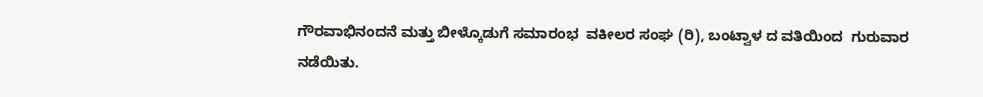ಗೌರವಾಭಿನಂದನೆ ಮತ್ತು ಬೀಳ್ಕೊಡುಗೆ ಸಮಾರಂಭ  ವಕೀಲರ ಸಂಘ (ರಿ), ಬಂಟ್ವಾಳ ದ ವತಿಯಿಂದ  ಗುರುವಾರ ನಡೆಯಿತು.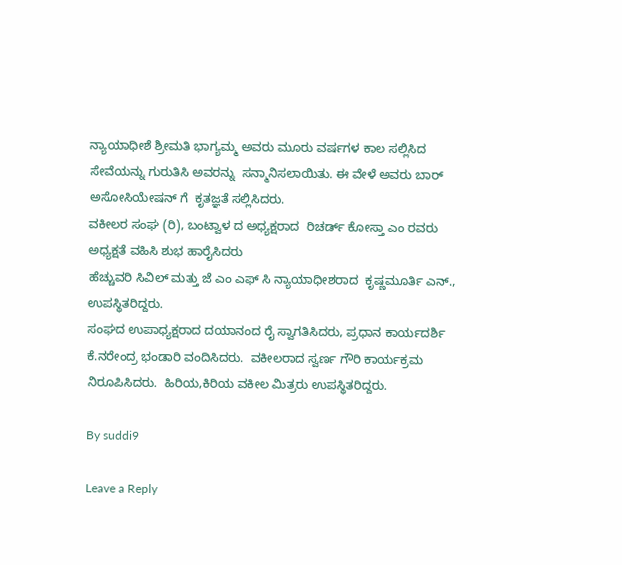ನ್ಯಾಯಾಧೀಶೆ ಶ್ರೀಮತಿ ಭಾಗ್ಯಮ್ಮ ಅವರು ಮೂರು ವರ್ಷಗಳ ಕಾಲ ಸಲ್ಲಿಸಿದ ಸೇವೆಯನ್ನು ಗುರುತಿಸಿ ಅವರನ್ನು  ಸನ್ಮಾನಿಸಲಾಯಿತು. ಈ ವೇಳೆ ಅವರು ಬಾರ್ ಅಸೋಸಿಯೇಷನ್ ಗೆ  ಕೃತಜ್ಞತೆ ಸಲ್ಲಿಸಿದರು.
ವಕೀಲರ ಸಂಘ (ರಿ), ಬಂಟ್ವಾಳ ದ ಅಧ್ಯಕ್ಷರಾದ  ರಿಚರ್ಡ್ ಕೋಸ್ತಾ ಎಂ ರವರು ಅಧ್ಯಕ್ಷತೆ ವಹಿಸಿ ಶುಭ ಹಾರೈಸಿದರು
ಹೆಚ್ಚುವರಿ ಸಿವಿಲ್ ಮತ್ತು ಜೆ ಎಂ ಎಫ್ ಸಿ ನ್ಯಾಯಾಧೀಶರಾದ  ಕೃಷ್ಣಮೂರ್ತಿ ಎನ್.,  ಉಪಸ್ಥಿತರಿದ್ದರು.
ಸಂಘದ ಉಪಾಧ್ಯಕ್ಷರಾದ ದಯಾನಂದ ರೈ ಸ್ವಾಗತಿಸಿದರು, ಪ್ರಧಾನ ಕಾರ್ಯದರ್ಶಿ ಕೆ.ನರೇಂದ್ರ ಭಂಡಾರಿ ವಂದಿಸಿದರು.  ವಕೀಲರಾದ ಸ್ವರ್ಣ ಗೌರಿ ಕಾರ್ಯಕ್ರಮ ನಿರೂಪಿಸಿದರು.  ಹಿರಿಯ,ಕಿರಿಯ ವಕೀಲ ಮಿತ್ರರು ಉಪಸ್ಥಿತರಿದ್ದರು.

By suddi9

Leave a Reply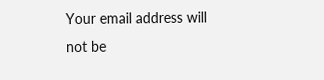Your email address will not be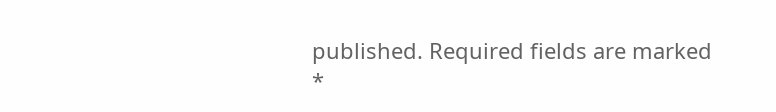published. Required fields are marked *